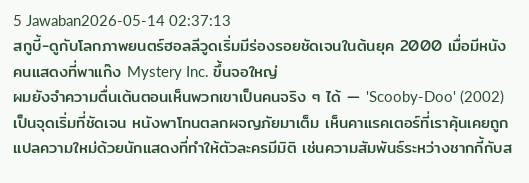5 Jawaban2026-05-14 02:37:13
สกูบี้-ดูกับโลกภาพยนตร์ฮอลลีวูดเริ่มมีร่องรอยชัดเจนในต้นยุค 2000 เมื่อมีหนังคนแสดงที่พาแก๊ง Mystery Inc. ขึ้นจอใหญ่
ผมยังจำความตื่นเต้นตอนเห็นพวกเขาเป็นคนจริง ๆ ได้ — 'Scooby-Doo' (2002) เป็นจุดเริ่มที่ชัดเจน หนังพาโทนตลกผจญภัยมาเต็ม เห็นคาแรคเตอร์ที่เราคุ้นเคยถูกแปลความใหม่ด้วยนักแสดงที่ทำให้ตัวละครมีมิติ เช่นความสัมพันธ์ระหว่างชากกี้กับส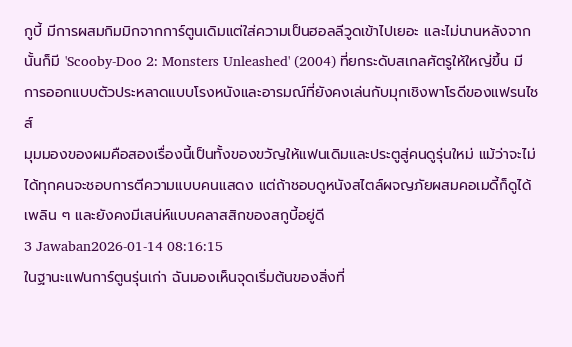กูบี้ มีการผสมกิมมิกจากการ์ตูนเดิมแต่ใส่ความเป็นฮอลลีวูดเข้าไปเยอะ และไม่นานหลังจากนั้นก็มี 'Scooby-Doo 2: Monsters Unleashed' (2004) ที่ยกระดับสเกลศัตรูให้ใหญ่ขึ้น มีการออกแบบตัวประหลาดแบบโรงหนังและอารมณ์ที่ยังคงเล่นกับมุกเชิงพาโรดีของแฟรนไชส์
มุมมองของผมคือสองเรื่องนี้เป็นทั้งของขวัญให้แฟนเดิมและประตูสู่คนดูรุ่นใหม่ แม้ว่าจะไม่ได้ทุกคนจะชอบการตีความแบบคนแสดง แต่ถ้าชอบดูหนังสไตล์ผจญภัยผสมคอเมดี้ก็ดูได้เพลิน ๆ และยังคงมีเสน่ห์แบบคลาสสิกของสกูบี้อยู่ดี
3 Jawaban2026-01-14 08:16:15
ในฐานะแฟนการ์ตูนรุ่นเก่า ฉันมองเห็นจุดเริ่มต้นของสิ่งที่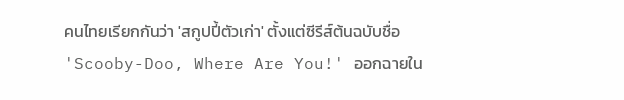คนไทยเรียกกันว่า 'สกูปปี้ตัวเก่า' ตั้งแต่ซีรีส์ต้นฉบับชื่อ 'Scooby-Doo, Where Are You!' ออกฉายใน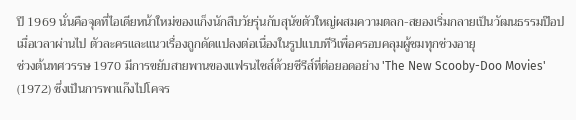ปี 1969 นั่นคือจุดที่ไอเดียหน้าใหม่ของแก็งนักสืบวัยรุ่นกับสุนัขตัวใหญ่ผสมความตลก-สยองเริ่มกลายเป็นวัฒนธรรมป๊อป เมื่อเวลาผ่านไป ตัวละครและแนวเรื่องถูกดัดแปลงต่อเนื่องในรูปแบบทีวีเพื่อครอบคลุมผู้ชมทุกช่วงอายุ
ช่วงต้นทศวรรษ 1970 มีการขยับสายพานของแฟรนไชส์ด้วยซีรีส์ที่ต่อยอดอย่าง 'The New Scooby-Doo Movies' (1972) ซึ่งเป็นการพาแก๊งไปโคจร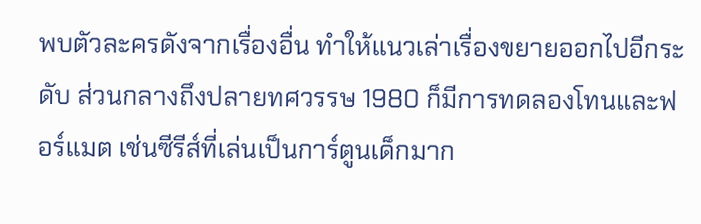พบตัวละครดังจากเรื่องอื่น ทำให้แนวเล่าเรื่องขยายออกไปอีกระดับ ส่วนกลางถึงปลายทศวรรษ 1980 ก็มีการทดลองโทนและฟอร์แมต เช่นซีรีส์ที่เล่นเป็นการ์ตูนเด็กมาก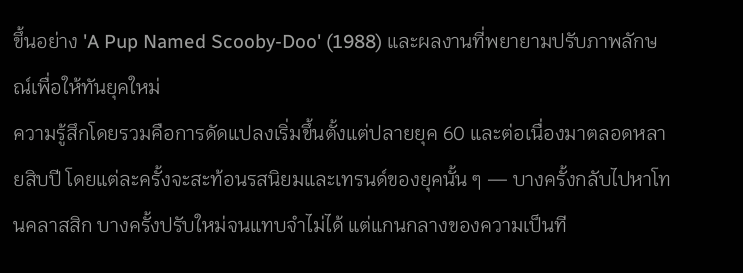ขึ้นอย่าง 'A Pup Named Scooby-Doo' (1988) และผลงานที่พยายามปรับภาพลักษณ์เพื่อให้ทันยุคใหม่
ความรู้สึกโดยรวมคือการดัดแปลงเริ่มขึ้นตั้งแต่ปลายยุค 60 และต่อเนื่องมาตลอดหลายสิบปี โดยแต่ละครั้งจะสะท้อนรสนิยมและเทรนด์ของยุคนั้น ๆ — บางครั้งกลับไปหาโทนคลาสสิก บางครั้งปรับใหม่จนแทบจำไม่ได้ แต่แกนกลางของความเป็นที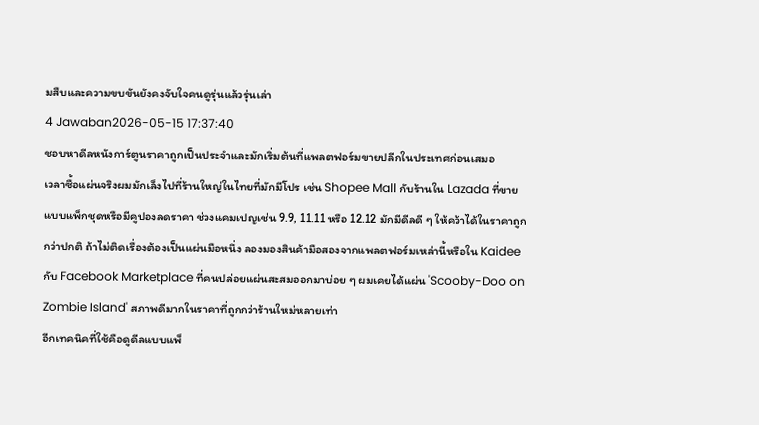มสืบและความขบขันยังคงจับใจคนดูรุ่นแล้วรุ่นเล่า
4 Jawaban2026-05-15 17:37:40
ชอบหาดีลหนังการ์ตูนราคาถูกเป็นประจำและมักเริ่มต้นที่แพลตฟอร์มขายปลีกในประเทศก่อนเสมอ
เวลาซื้อแผ่นจริงผมมักเล็งไปที่ร้านใหญ่ในไทยที่มักมีโปร เช่น Shopee Mall กับร้านใน Lazada ที่ขายแบบแพ็กชุดหรือมีคูปองลดราคา ช่วงแคมเปญเช่น 9.9, 11.11 หรือ 12.12 มักมีดีลดี ๆ ให้คว้าได้ในราคาถูกกว่าปกติ ถ้าไม่ติดเรื่องต้องเป็นแผ่นมือหนึ่ง ลองมองสินค้ามือสองจากแพลตฟอร์มเหล่านี้หรือใน Kaidee กับ Facebook Marketplace ที่คนปล่อยแผ่นสะสมออกมาบ่อย ๆ ผมเคยได้แผ่น 'Scooby-Doo on Zombie Island' สภาพดีมากในราคาที่ถูกกว่าร้านใหม่หลายเท่า
อีกเทคนิคที่ใช้คือดูดีลแบบแพ็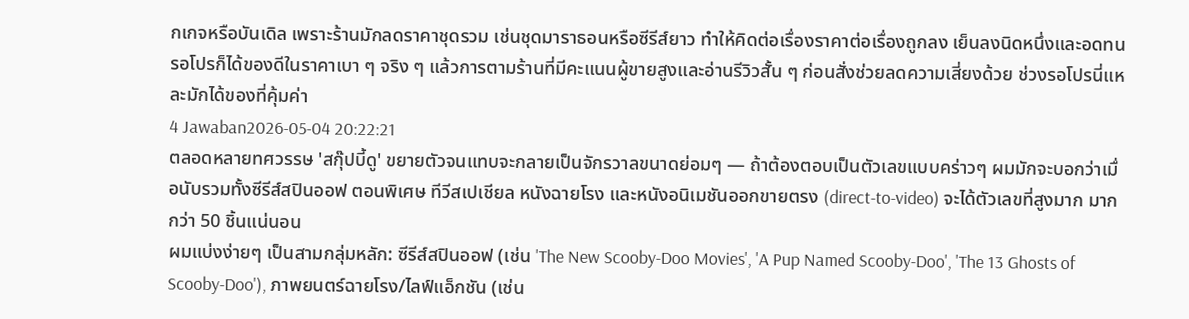กเกจหรือบันเดิล เพราะร้านมักลดราคาชุดรวม เช่นชุดมาราธอนหรือซีรีส์ยาว ทำให้คิดต่อเรื่องราคาต่อเรื่องถูกลง เย็นลงนิดหนึ่งและอดทนรอโปรก็ได้ของดีในราคาเบา ๆ จริง ๆ แล้วการตามร้านที่มีคะแนนผู้ขายสูงและอ่านรีวิวสั้น ๆ ก่อนสั่งช่วยลดความเสี่ยงด้วย ช่วงรอโปรนี่แหละมักได้ของที่คุ้มค่า
4 Jawaban2026-05-04 20:22:21
ตลอดหลายทศวรรษ 'สกุ๊ปบี้ดู' ขยายตัวจนแทบจะกลายเป็นจักรวาลขนาดย่อมๆ — ถ้าต้องตอบเป็นตัวเลขแบบคร่าวๆ ผมมักจะบอกว่าเมื่อนับรวมทั้งซีรีส์สปินออฟ ตอนพิเศษ ทีวีสเปเชียล หนังฉายโรง และหนังอนิเมชันออกขายตรง (direct-to-video) จะได้ตัวเลขที่สูงมาก มากกว่า 50 ชิ้นแน่นอน
ผมแบ่งง่ายๆ เป็นสามกลุ่มหลัก: ซีรีส์สปินออฟ (เช่น 'The New Scooby-Doo Movies', 'A Pup Named Scooby-Doo', 'The 13 Ghosts of Scooby-Doo'), ภาพยนตร์ฉายโรง/ไลฟ์แอ็กชัน (เช่น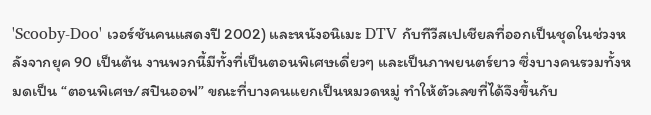'Scooby-Doo' เวอร์ชันคนแสดงปี 2002) และหนังอนิเมะ DTV กับทีวีสเปเชียลที่ออกเป็นชุดในช่วงหลังจากยุค 90 เป็นต้น งานพวกนี้มีทั้งที่เป็นตอนพิเศษเดี่ยวๆ และเป็นภาพยนตร์ยาว ซึ่งบางคนรวมทั้งหมดเป็น “ตอนพิเศษ/สปินออฟ” ขณะที่บางคนแยกเป็นหมวดหมู่ ทำให้ตัวเลขที่ได้จึงขึ้นกับ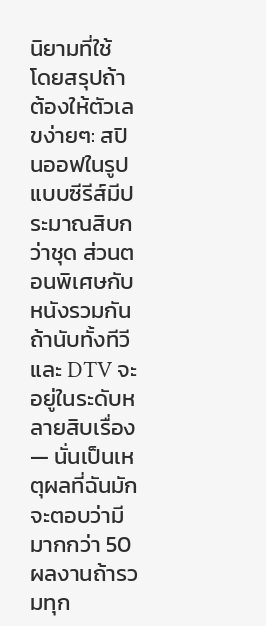นิยามที่ใช้
โดยสรุปถ้าต้องให้ตัวเลขง่ายๆ: สปินออฟในรูปแบบซีรีส์มีประมาณสิบกว่าชุด ส่วนตอนพิเศษกับหนังรวมกันถ้านับทั้งทีวีและ DTV จะอยู่ในระดับหลายสิบเรื่อง — นั่นเป็นเหตุผลที่ฉันมักจะตอบว่ามีมากกว่า 50 ผลงานถ้ารวมทุก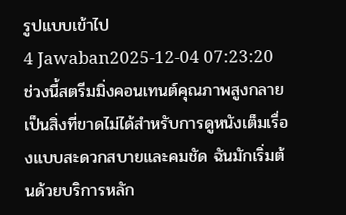รูปแบบเข้าไป
4 Jawaban2025-12-04 07:23:20
ช่วงนี้สตรีมมิ่งคอนเทนต์คุณภาพสูงกลายเป็นสิ่งที่ขาดไม่ได้สำหรับการดูหนังเต็มเรื่องแบบสะดวกสบายและคมชัด ฉันมักเริ่มต้นด้วยบริการหลัก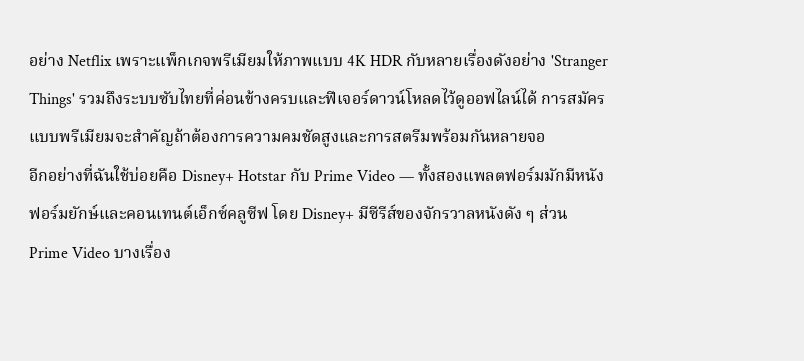อย่าง Netflix เพราะแพ็กเกจพรีเมียมให้ภาพแบบ 4K HDR กับหลายเรื่องดังอย่าง 'Stranger Things' รวมถึงระบบซับไทยที่ค่อนข้างครบและฟีเจอร์ดาวน์โหลดไว้ดูออฟไลน์ได้ การสมัครแบบพรีเมียมจะสำคัญถ้าต้องการความคมชัดสูงและการสตรีมพร้อมกันหลายจอ
อีกอย่างที่ฉันใช้บ่อยคือ Disney+ Hotstar กับ Prime Video — ทั้งสองแพลตฟอร์มมักมีหนังฟอร์มยักษ์และคอนเทนต์เอ็กซ์คลูซีฟ โดย Disney+ มีซีรีส์ของจักรวาลหนังดัง ๆ ส่วน Prime Video บางเรื่อง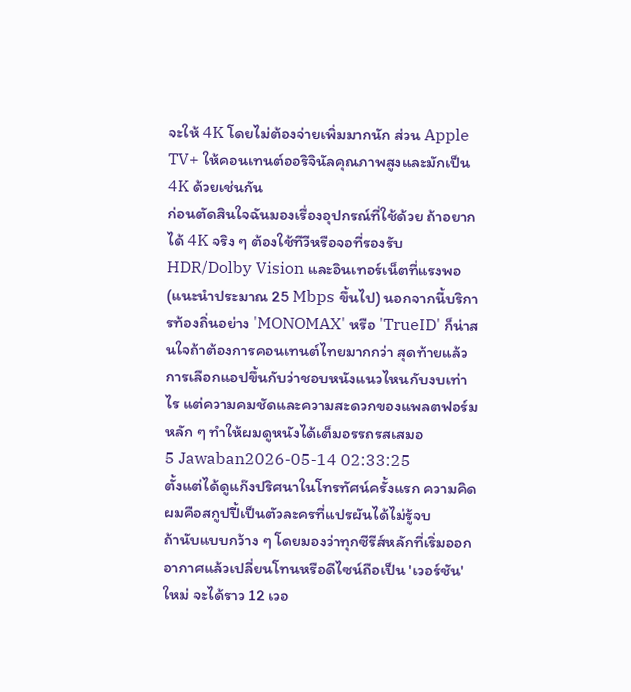จะให้ 4K โดยไม่ต้องจ่ายเพิ่มมากนัก ส่วน Apple TV+ ให้คอนเทนต์ออริจินัลคุณภาพสูงและมักเป็น 4K ด้วยเช่นกัน
ก่อนตัดสินใจฉันมองเรื่องอุปกรณ์ที่ใช้ด้วย ถ้าอยากได้ 4K จริง ๆ ต้องใช้ทีวีหรือจอที่รองรับ HDR/Dolby Vision และอินเทอร์เน็ตที่แรงพอ (แนะนำประมาณ 25 Mbps ขึ้นไป) นอกจากนี้บริการท้องถิ่นอย่าง 'MONOMAX' หรือ 'TrueID' ก็น่าสนใจถ้าต้องการคอนเทนต์ไทยมากกว่า สุดท้ายแล้วการเลือกแอปขึ้นกับว่าชอบหนังแนวไหนกับงบเท่าไร แต่ความคมชัดและความสะดวกของแพลตฟอร์มหลัก ๆ ทำให้ผมดูหนังได้เต็มอรรถรสเสมอ
5 Jawaban2026-05-14 02:33:25
ตั้งแต่ได้ดูแก๊งปริศนาในโทรทัศน์ครั้งแรก ความคิดผมคือสกูปปี้เป็นตัวละครที่แปรผันได้ไม่รู้จบ
ถ้านับแบบกว้าง ๆ โดยมองว่าทุกซีรีส์หลักที่เริ่มออกอากาศแล้วเปลี่ยนโทนหรือดีไซน์ถือเป็น 'เวอร์ชัน' ใหม่ จะได้ราว 12 เวอ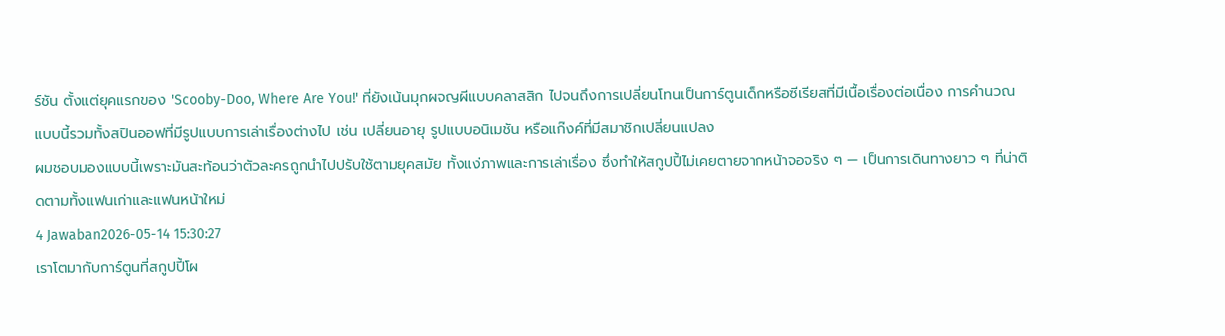ร์ชัน ตั้งแต่ยุคแรกของ 'Scooby-Doo, Where Are You!' ที่ยังเน้นมุกผจญผีแบบคลาสสิก ไปจนถึงการเปลี่ยนโทนเป็นการ์ตูนเด็กหรือซีเรียสที่มีเนื้อเรื่องต่อเนื่อง การคำนวณแบบนี้รวมทั้งสปินออฟที่มีรูปแบบการเล่าเรื่องต่างไป เช่น เปลี่ยนอายุ รูปแบบอนิเมชัน หรือแก๊งค์ที่มีสมาชิกเปลี่ยนแปลง
ผมชอบมองแบบนี้เพราะมันสะท้อนว่าตัวละครถูกนำไปปรับใช้ตามยุคสมัย ทั้งแง่ภาพและการเล่าเรื่อง ซึ่งทำให้สกูปปี้ไม่เคยตายจากหน้าจอจริง ๆ — เป็นการเดินทางยาว ๆ ที่น่าติดตามทั้งแฟนเก่าและแฟนหน้าใหม่
4 Jawaban2026-05-14 15:30:27
เราโตมากับการ์ตูนที่สกูปปี้โผ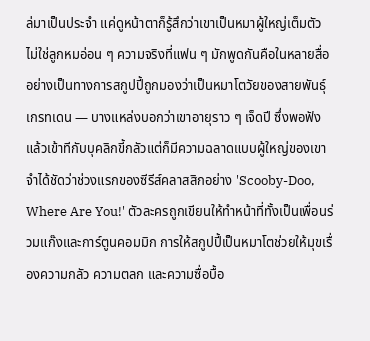ล่มาเป็นประจำ แค่ดูหน้าตาก็รู้สึกว่าเขาเป็นหมาผู้ใหญ่เต็มตัว ไม่ใช่ลูกหมอ่อน ๆ ความจริงที่แฟน ๆ มักพูดกันคือในหลายสื่ออย่างเป็นทางการสกูปปี้ถูกมองว่าเป็นหมาโตวัยของสายพันธุ์เกรทเดน — บางแหล่งบอกว่าเขาอายุราว ๆ เจ็ดปี ซึ่งพอฟังแล้วเข้าทีกับบุคลิกขี้กลัวแต่ก็มีความฉลาดแบบผู้ใหญ่ของเขา
จำได้ชัดว่าช่วงแรกของซีรีส์คลาสสิกอย่าง 'Scooby-Doo, Where Are You!' ตัวละครถูกเขียนให้ทำหน้าที่ทั้งเป็นเพื่อนร่วมแก๊งและการ์ตูนคอมมิก การให้สกูปปี้เป็นหมาโตช่วยให้มุขเรื่องความกลัว ความตลก และความซื่อบื้อ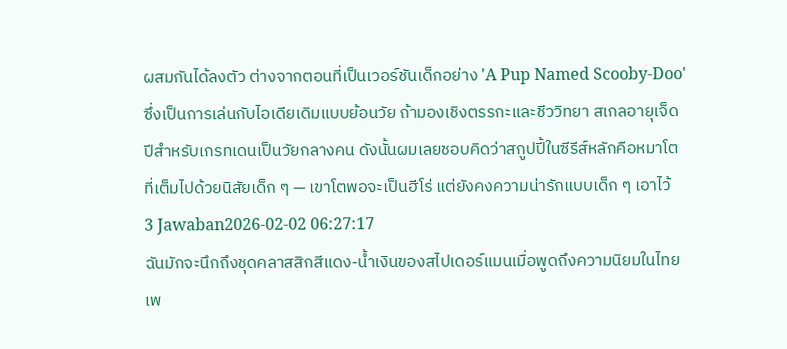ผสมกันได้ลงตัว ต่างจากตอนที่เป็นเวอร์ชันเด็กอย่าง 'A Pup Named Scooby-Doo' ซึ่งเป็นการเล่นกับไอเดียเดิมแบบย้อนวัย ถ้ามองเชิงตรรกะและชีววิทยา สเกลอายุเจ็ดปีสำหรับเกรทเดนเป็นวัยกลางคน ดังนั้นผมเลยชอบคิดว่าสกูปปี้ในซีรีส์หลักคือหมาโตที่เต็มไปด้วยนิสัยเด็ก ๆ — เขาโตพอจะเป็นฮีโร่ แต่ยังคงความน่ารักแบบเด็ก ๆ เอาไว้
3 Jawaban2026-02-02 06:27:17
ฉันมักจะนึกถึงชุดคลาสสิกสีแดง-น้ำเงินของสไปเดอร์แมนเมื่อพูดถึงความนิยมในไทย เพ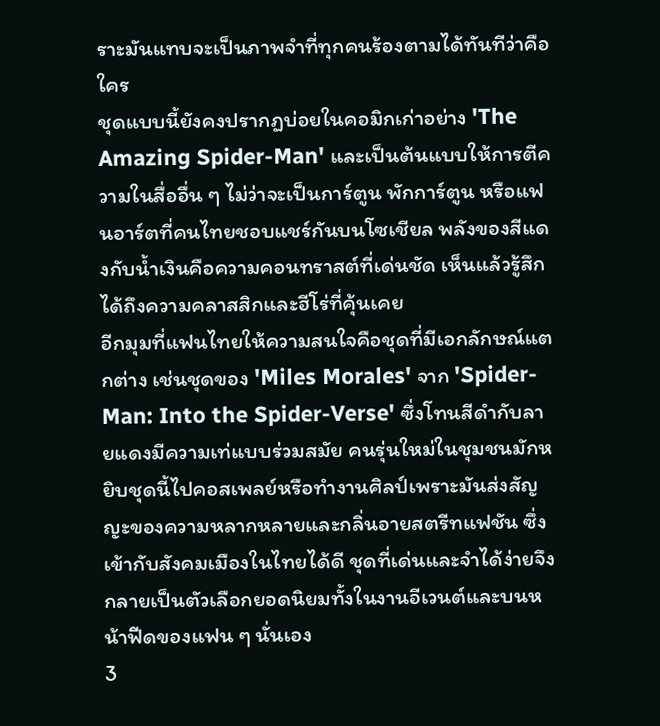ราะมันแทบจะเป็นภาพจำที่ทุกคนร้องตามได้ทันทีว่าคือใคร
ชุดแบบนี้ยังคงปรากฏบ่อยในคอมิกเก่าอย่าง 'The Amazing Spider-Man' และเป็นต้นแบบให้การตีความในสื่ออื่น ๆ ไม่ว่าจะเป็นการ์ตูน พักการ์ตูน หรือแฟนอาร์ตที่คนไทยชอบแชร์กันบนโซเชียล พลังของสีแดงกับน้ำเงินคือความคอนทราสต์ที่เด่นชัด เห็นแล้วรู้สึกได้ถึงความคลาสสิกและฮีโร่ที่คุ้นเคย
อีกมุมที่แฟนไทยให้ความสนใจคือชุดที่มีเอกลักษณ์แตกต่าง เช่นชุดของ 'Miles Morales' จาก 'Spider-Man: Into the Spider-Verse' ซึ่งโทนสีดำกับลายแดงมีความเท่แบบร่วมสมัย คนรุ่นใหม่ในชุมชนมักหยิบชุดนี้ไปคอสเพลย์หรือทำงานศิลป์เพราะมันส่งสัญญะของความหลากหลายและกลิ่นอายสตรีทแฟชัน ซึ่งเข้ากับสังคมเมืองในไทยได้ดี ชุดที่เด่นและจำได้ง่ายจึงกลายเป็นตัวเลือกยอดนิยมทั้งในงานอีเวนต์และบนหน้าฟีดของแฟน ๆ นั่นเอง
3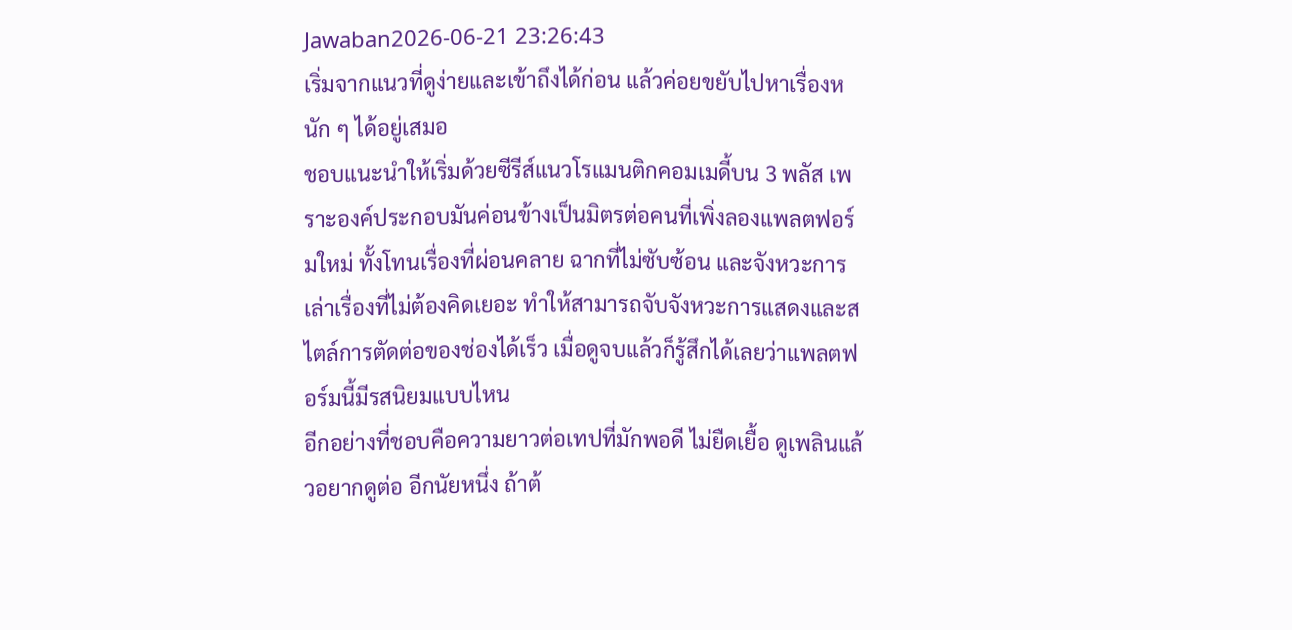Jawaban2026-06-21 23:26:43
เริ่มจากแนวที่ดูง่ายและเข้าถึงได้ก่อน แล้วค่อยขยับไปหาเรื่องหนัก ๆ ได้อยู่เสมอ
ชอบแนะนำให้เริ่มด้วยซีรีส์แนวโรแมนติกคอมเมดี้บน 3 พลัส เพราะองค์ประกอบมันค่อนข้างเป็นมิตรต่อคนที่เพิ่งลองแพลตฟอร์มใหม่ ทั้งโทนเรื่องที่ผ่อนคลาย ฉากที่ไม่ซับซ้อน และจังหวะการเล่าเรื่องที่ไม่ต้องคิดเยอะ ทำให้สามารถจับจังหวะการแสดงและสไตล์การตัดต่อของช่องได้เร็ว เมื่อดูจบแล้วก็รู้สึกได้เลยว่าแพลตฟอร์มนี้มีรสนิยมแบบไหน
อีกอย่างที่ชอบคือความยาวต่อเทปที่มักพอดี ไม่ยืดเยื้อ ดูเพลินแล้วอยากดูต่อ อีกนัยหนึ่ง ถ้าต้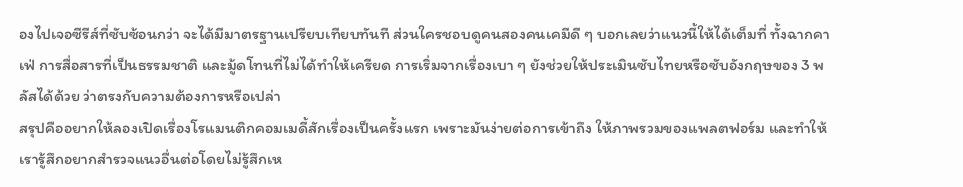องไปเจอซีรีส์ที่ซับซ้อนกว่า จะได้มีมาตรฐานเปรียบเทียบทันที ส่วนใครชอบดูคนสองคนเคมีดี ๆ บอกเลยว่าแนวนี้ให้ได้เต็มที่ ทั้งฉากคาเฟ่ การสื่อสารที่เป็นธรรมชาติ และมู้ดโทนที่ไม่ได้ทำให้เครียด การเริ่มจากเรื่องเบา ๆ ยังช่วยให้ประเมินซับไทยหรือซับอังกฤษของ 3 พลัสได้ด้วย ว่าตรงกับความต้องการหรือเปล่า
สรุปคืออยากให้ลองเปิดเรื่องโรแมนติกคอมเมดี้สักเรื่องเป็นครั้งแรก เพราะมันง่ายต่อการเข้าถึง ให้ภาพรวมของแพลตฟอร์ม และทำให้เรารู้สึกอยากสำรวจแนวอื่นต่อโดยไม่รู้สึกเห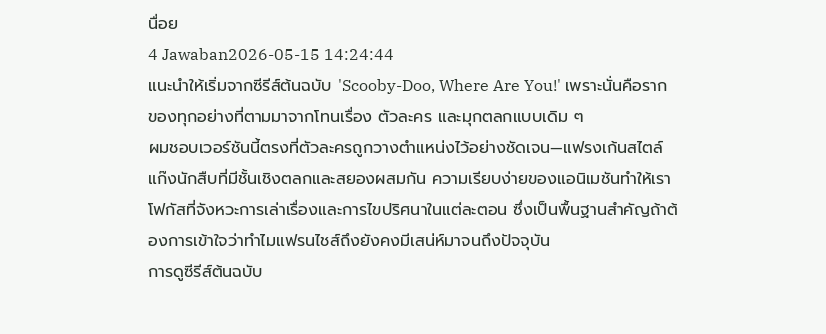นื่อย
4 Jawaban2026-05-15 14:24:44
แนะนำให้เริ่มจากซีรีส์ต้นฉบับ 'Scooby-Doo, Where Are You!' เพราะนั่นคือรากของทุกอย่างที่ตามมาจากโทนเรื่อง ตัวละคร และมุกตลกแบบเดิม ๆ
ผมชอบเวอร์ชันนี้ตรงที่ตัวละครถูกวางตำแหน่งไว้อย่างชัดเจน—แฟรงเก้นสไตล์แก๊งนักสืบที่มีชั้นเชิงตลกและสยองผสมกัน ความเรียบง่ายของแอนิเมชันทำให้เราโฟกัสที่จังหวะการเล่าเรื่องและการไขปริศนาในแต่ละตอน ซึ่งเป็นพื้นฐานสำคัญถ้าต้องการเข้าใจว่าทำไมแฟรนไชส์ถึงยังคงมีเสน่ห์มาจนถึงปัจจุบัน
การดูซีรีส์ต้นฉบับ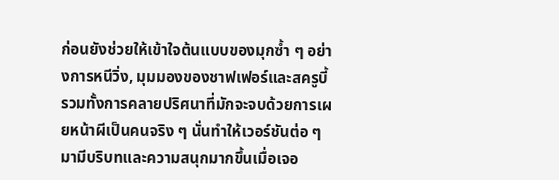ก่อนยังช่วยให้เข้าใจต้นแบบของมุกซ้ำ ๆ อย่างการหนีวิ่ง, มุมมองของชาฟเฟอร์และสครูบี้ รวมทั้งการคลายปริศนาที่มักจะจบด้วยการเผยหน้าผีเป็นคนจริง ๆ นั่นทำให้เวอร์ชันต่อ ๆ มามีบริบทและความสนุกมากขึ้นเมื่อเจอ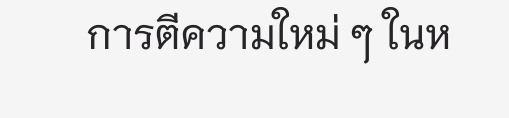การตีความใหม่ ๆ ในห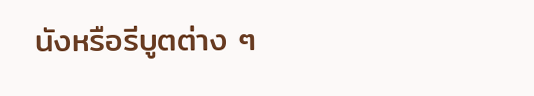นังหรือรีบูตต่าง ๆ